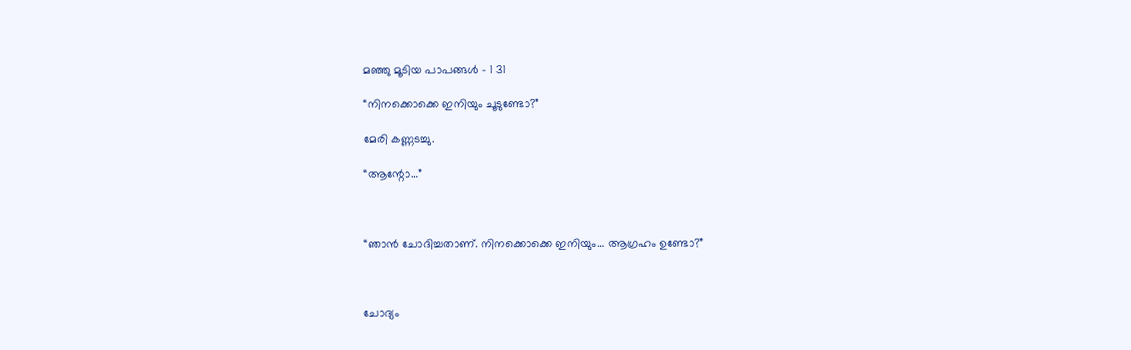മഞ്ഞു മൂടിയ പാപങ്ങൾ – 1 31

“നിനക്കൊക്കെ ഇനിയും ചൂടുണ്ടോ?”

മേരി കണ്ണടച്ചു.

“ആന്റോ…”



“ഞാൻ ചോദിച്ചതാണ്. നിനക്കൊക്കെ ഇനിയും… ആഗ്രഹം ഉണ്ടോ?”



ചോദ്യം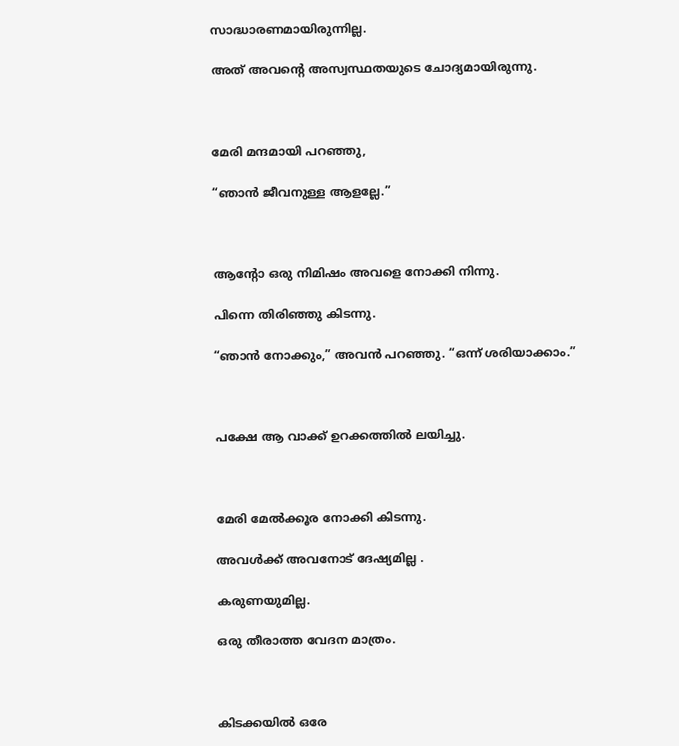സാദ്ധാരണമായിരുന്നില്ല.

അത് അവന്റെ അസ്വസ്ഥതയുടെ ചോദ്യമായിരുന്നു.



മേരി മന്ദമായി പറഞ്ഞു,

“ഞാൻ ജീവനുള്ള ആളല്ലേ.”



ആന്റോ ഒരു നിമിഷം അവളെ നോക്കി നിന്നു.

പിന്നെ തിരിഞ്ഞു കിടന്നു.

“ഞാൻ നോക്കും,” അവൻ പറഞ്ഞു. “ഒന്ന് ശരിയാക്കാം.”



പക്ഷേ ആ വാക്ക് ഉറക്കത്തിൽ ലയിച്ചു.



മേരി മേൽക്കൂര നോക്കി കിടന്നു.

അവൾക്ക് അവനോട് ദേഷ്യമില്ല .

കരുണയുമില്ല.

ഒരു തീരാത്ത വേദന മാത്രം.



കിടക്കയിൽ ഒരേ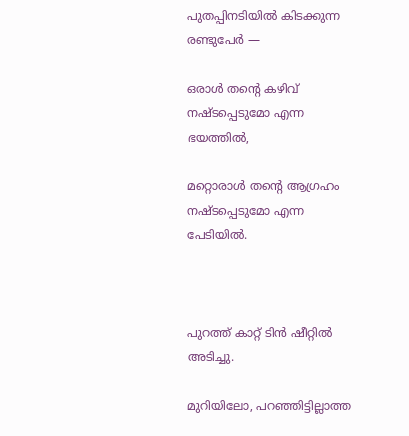പുതപ്പിനടിയിൽ കിടക്കുന്ന രണ്ടുപേർ —

ഒരാൾ തന്റെ കഴിവ് നഷ്ടപ്പെടുമോ എന്ന ഭയത്തിൽ,

മറ്റൊരാൾ തന്റെ ആഗ്രഹം നഷ്ടപ്പെടുമോ എന്ന പേടിയിൽ.



പുറത്ത് കാറ്റ് ടിൻ ഷീറ്റിൽ അടിച്ചു.

മുറിയിലോ, പറഞ്ഞിട്ടില്ലാത്ത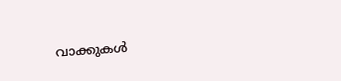വാക്കുകൾ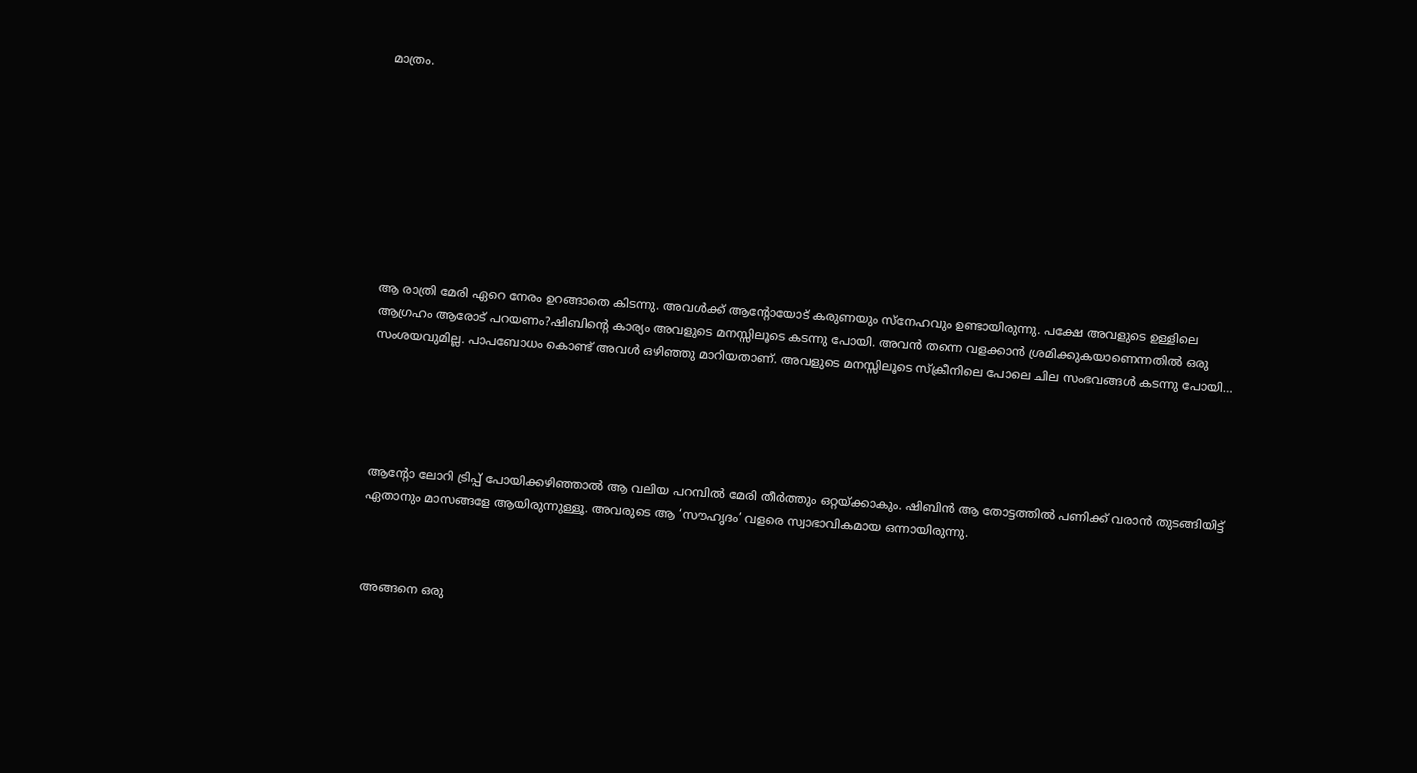മാത്രം.









ആ രാത്രി മേരി ഏറെ നേരം ഉറങ്ങാതെ കിടന്നു. അവൾക്ക് ആന്റോയോട് കരുണയും സ്നേഹവും ഉണ്ടായിരുന്നു. പക്ഷേ അവളുടെ ഉള്ളിലെ ആഗ്രഹം ആരോട് പറയണം?ഷിബിന്റെ കാര്യം അവളുടെ മനസ്സിലൂടെ കടന്നു പോയി. അവൻ തന്നെ വളക്കാൻ ശ്രമിക്കുകയാണെന്നതിൽ ഒരു സംശയവുമില്ല. പാപബോധം കൊണ്ട് അവൾ ഒഴിഞ്ഞു മാറിയതാണ്. അവളുടെ മനസ്സിലൂടെ സ്ക്രീനിലെ പോലെ ചില സംഭവങ്ങൾ കടന്നു പോയി…





ആന്റോ ലോറി ട്രിപ്പ് പോയിക്കഴിഞ്ഞാൽ ആ വലിയ പറമ്പിൽ മേരി തീർത്തും ഒറ്റയ്ക്കാകും. ഷിബിൻ ആ തോട്ടത്തിൽ പണിക്ക് വരാൻ തുടങ്ങിയിട്ട് ഏതാനും മാസങ്ങളേ ആയിരുന്നുള്ളൂ. അവരുടെ ആ ‘സൗഹൃദം’ വളരെ സ്വാഭാവികമായ ഒന്നായിരുന്നു.



അങ്ങനെ ഒരു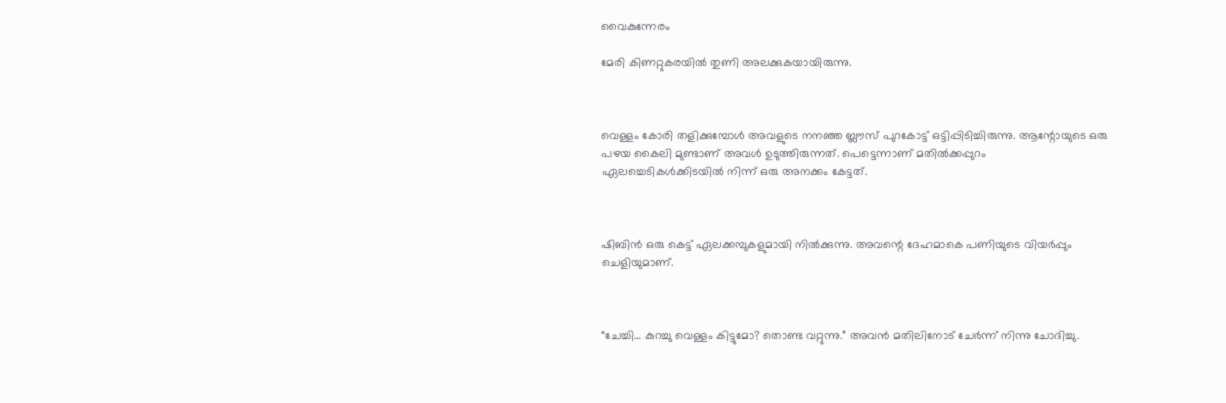വൈകുന്നേരം

മേരി കിണറ്റുകരയിൽ തുണി അലക്കുകയായിരുന്നു.



വെള്ളം കോരി തളിക്കുമ്പോൾ അവളുടെ നനഞ്ഞ ബ്ലൗസ് പുറകോട്ട് ഒട്ടിപ്പിടിച്ചിരുന്നു. ആന്റോയുടെ ഒരു പഴയ കൈലി മുണ്ടാണ് അവൾ ഉടുത്തിരുന്നത്. പെട്ടെന്നാണ് മതിൽക്കപ്പുറം ഏലച്ചെടികൾക്കിടയിൽ നിന്ന് ഒരു അനക്കം കേട്ടത്.



ഷിബിൻ ഒരു കെട്ട് ഏലക്കമ്പുകളുമായി നിൽക്കുന്നു. അവന്റെ ദേഹമാകെ പണിയുടെ വിയർപ്പും ചെളിയുമാണ്.



“ചേച്ചി… കുറച്ചു വെള്ളം കിട്ടുമോ? തൊണ്ട വറ്റുന്നു.” അവൻ മതിലിനോട് ചേർന്ന് നിന്നു ചോദിച്ചു.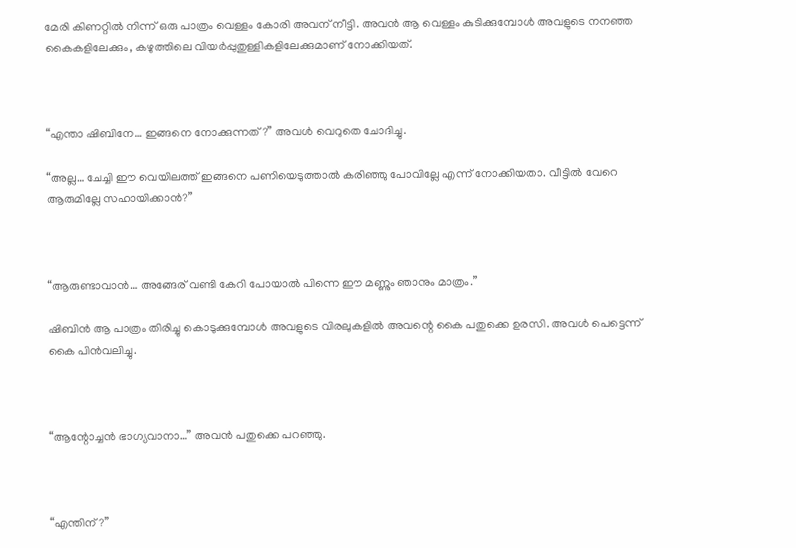മേരി കിണറ്റിൽ നിന്ന് ഒരു പാത്രം വെള്ളം കോരി അവന് നീട്ടി. അവൻ ആ വെള്ളം കുടിക്കുമ്പോൾ അവളുടെ നനഞ്ഞ കൈകളിലേക്കും, കഴുത്തിലെ വിയർപ്പുതുള്ളികളിലേക്കുമാണ് നോക്കിയത്.



“എന്താ ഷിബിനേ… ഇങ്ങനെ നോക്കുന്നത്?” അവൾ വെറുതെ ചോദിച്ചു.

“അല്ല… ചേച്ചി ഈ വെയിലത്ത് ഇങ്ങനെ പണിയെടുത്താൽ കരിഞ്ഞു പോവില്ലേ എന്ന് നോക്കിയതാ. വീട്ടിൽ വേറെ ആരുമില്ലേ സഹായിക്കാൻ?”



“ആരുണ്ടാവാൻ… അങ്ങേര് വണ്ടി കേറി പോയാൽ പിന്നെ ഈ മണ്ണും ഞാനും മാത്രം.”

ഷിബിൻ ആ പാത്രം തിരിച്ചു കൊടുക്കുമ്പോൾ അവളുടെ വിരലുകളിൽ അവന്റെ കൈ പതുക്കെ ഉരസി. അവൾ പെട്ടെന്ന് കൈ പിൻവലിച്ചു.



“ആന്റോച്ചൻ ഭാഗ്യവാനാ…” അവൻ പതുക്കെ പറഞ്ഞു.



“എന്തിന്?”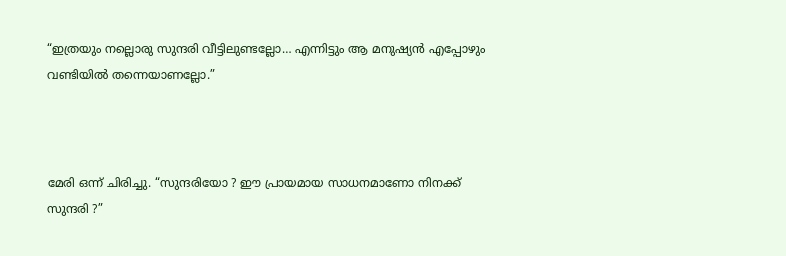“ഇത്രയും നല്ലൊരു സുന്ദരി വീട്ടിലുണ്ടല്ലോ… എന്നിട്ടും ആ മനുഷ്യൻ എപ്പോഴും വണ്ടിയിൽ തന്നെയാണല്ലോ.”



മേരി ഒന്ന് ചിരിച്ചു. “സുന്ദരിയോ ? ഈ പ്രായമായ സാധനമാണോ നിനക്ക് സുന്ദരി ?”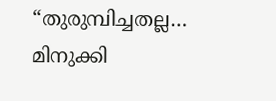“തുരുമ്പിച്ചതല്ല… മിനുക്കി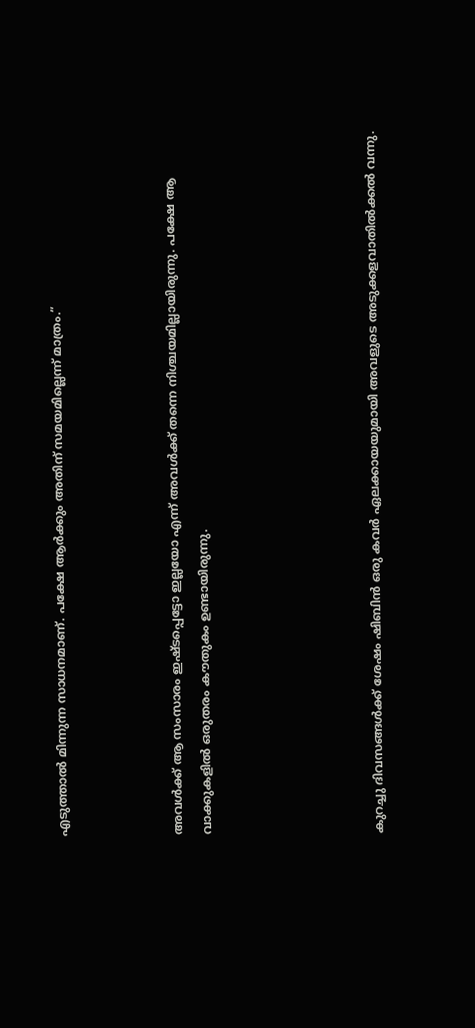എടുത്താൽ മിന്നുന്ന സാധനമാണ്. പക്ഷേ ആർക്കും അതിന് സമയമില്ലെന്ന് മാത്രം.”



അവൾക്ക് ആ സംസാരം ഇഷ്ടപ്പെട്ടോ ഇല്ലയോ എന്ന് അവൾക്ക് തന്നെ നിശ്ചയമില്ലായിരുന്നു. പക്ഷേ ആ വാക്കുകളിൽ ഒരുതരം കൗതുകം ഉണ്ടായിരുന്നു.





കുറച്ചു ദിവസങ്ങൾക്ക് ശേഷം ഷിബിൻ ഒരു കവർ ഏലക്കായയുമായി അവളുടെ അടുക്കളവാതിൽക്കൽ വന്നു.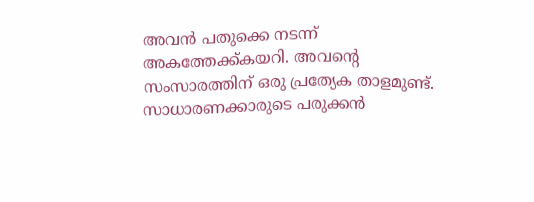അവൻ പതുക്കെ നടന്ന് അകത്തേക്ക്കയറി. അവന്റെ സംസാരത്തിന് ഒരു പ്രത്യേക താളമുണ്ട്. സാധാരണക്കാരുടെ പരുക്കൻ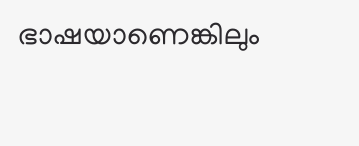ഭാഷയാണെങ്കിലും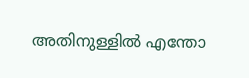അതിനുള്ളിൽ എന്തോ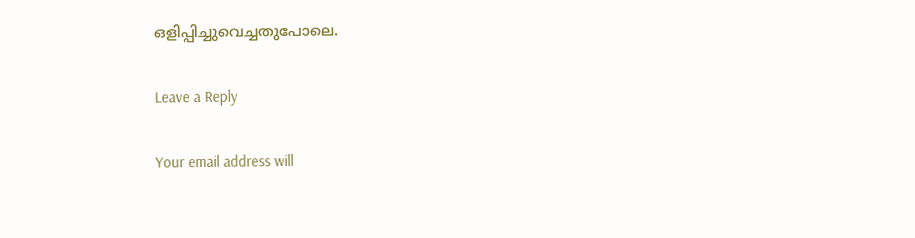ഒളിപ്പിച്ചുവെച്ചതുപോലെ.

Leave a Reply

Your email address will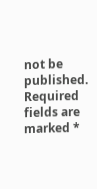not be published. Required fields are marked *